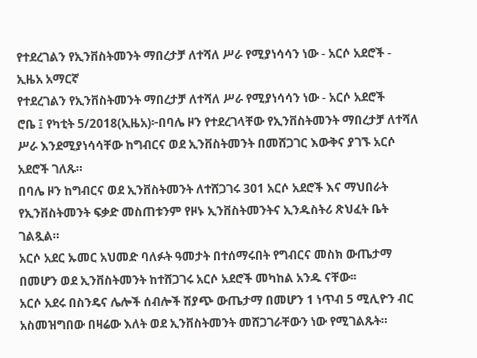የተደረገልን የኢንቨስትመንት ማበረታቻ ለተሻለ ሥራ የሚያነሳሳን ነው - አርሶ አደሮች - ኢዜአ አማርኛ
የተደረገልን የኢንቨስትመንት ማበረታቻ ለተሻለ ሥራ የሚያነሳሳን ነው - አርሶ አደሮች
ሮቤ ፤ የካቲት 5/2018(ኢዜአ)፦በባሌ ዞን የተደረገላቸው የኢንቨስትመንት ማበረታቻ ለተሻለ ሥራ እንደሚያነሳሳቸው ከግብርና ወደ ኢንቨስትመንት በመሸጋገር እውቅና ያገኙ አርሶ አደሮች ገለጹ።
በባሌ ዞን ከግብርና ወደ ኢንቨስትመንት ለተሸጋገሩ 301 አርሶ አደሮች እና ማህበራት የኢንቨስትመንት ፍቃድ መስጠቱንም የዞኑ ኢንቨስትመንትና ኢንዱስትሪ ጽህፈት ቤት ገልጿል።
አርሶ አደር ኡመር አህመድ ባለፉት ዓመታት በተሰማሩበት የግብርና መስክ ውጤታማ በመሆን ወደ ኢንቨስትመንት ከተሸጋገሩ አርሶ አደሮች መካከል አንዱ ናቸው፡፡
አርሶ አደሩ በስንዴና ሌሎች ሰብሎች ሽያጭ ውጤታማ በመሆን 1 ነጥብ 5 ሚሊዮን ብር አስመዝግበው በዛሬው እለት ወደ ኢንቨስትመንት መሸጋገራቸውን ነው የሚገልጹት።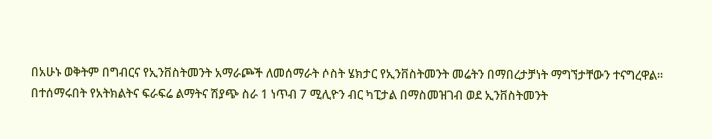በአሁኑ ወቅትም በግብርና የኢንቨስትመንት አማራጮች ለመሰማራት ሶስት ሄክታር የኢንቨስትመንት መሬትን በማበረታቻነት ማግኘታቸውን ተናግረዋል።
በተሰማሩበት የአትክልትና ፍራፍሬ ልማትና ሽያጭ ስራ 1 ነጥብ 7 ሚሊዮን ብር ካፒታል በማስመዝገብ ወደ ኢንቨስትመንት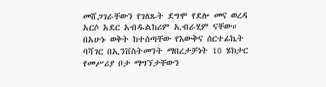መሸጋገራቸውን የገለጹት ደግሞ የደሎ መና ወረዳ አርሶ አደር አብዱልከሪም ኢብራሂም ናቸው።
በአሁኑ ወቅት ከተሰጣቸው የእውቅና ሰርተፊኬት ባሻገር በኢንቨስትመንት ማበረታቻነት 10 ሄክታር የመሥሪያ ቦታ ማግኘታቸውን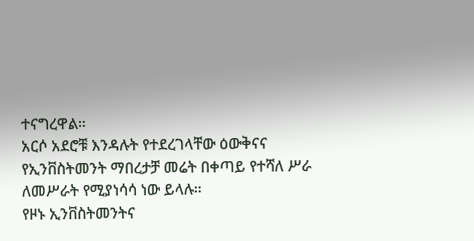ተናግረዋል።
አርሶ አደሮቹ እንዳሉት የተደረገላቸው ዕውቅናና የኢንቨስትመንት ማበረታቻ መሬት በቀጣይ የተሻለ ሥራ ለመሥራት የሚያነሳሳ ነው ይላሉ።
የዞኑ ኢንቨስትመንትና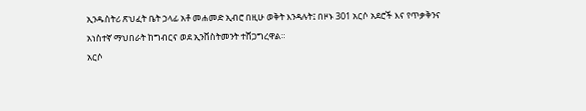ኢንዱስትሪ ጽህፈት ቤት ኃላፊ አቶ መሐመድ ኢብሮ በዚሁ ወቅት እንዳሉት፤ በዞኑ 301 አርሶ አደሮች እና የጥቃቅንና አነስተኛ ማህበራት ከግብርና ወደ ኢንቨስትመንት ተሸጋግረዋል።
አርሶ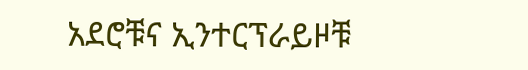አደሮቹና ኢንተርፕራይዞቹ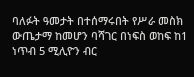ባለፉት ዓመታት በተሰማሩበት የሥራ መስክ ውጤታማ ከመሆን ባሻገር በነፍስ ወከፍ ከ1 ነጥብ 5 ሚሊዮን ብር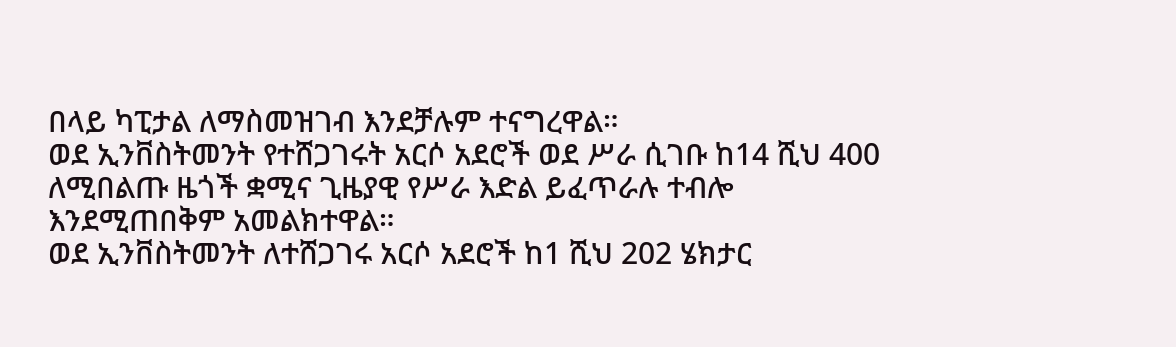በላይ ካፒታል ለማስመዝገብ እንደቻሉም ተናግረዋል።
ወደ ኢንቨስትመንት የተሸጋገሩት አርሶ አደሮች ወደ ሥራ ሲገቡ ከ14 ሺህ 400 ለሚበልጡ ዜጎች ቋሚና ጊዜያዊ የሥራ እድል ይፈጥራሉ ተብሎ እንደሚጠበቅም አመልክተዋል።
ወደ ኢንቨስትመንት ለተሸጋገሩ አርሶ አደሮች ከ1 ሺህ 202 ሄክታር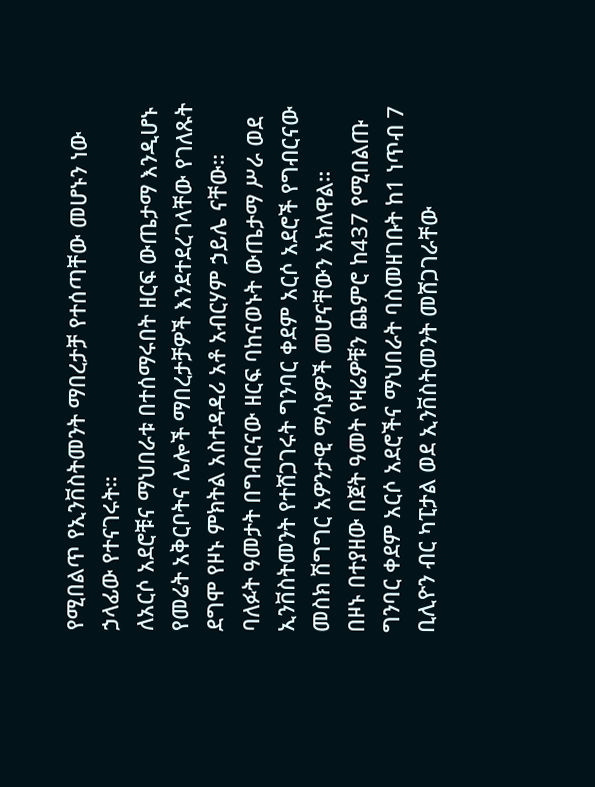የሚበልጥ የኢንቨስትመንት ማበረታቻ የተሰጣቸው መሆኑን ነው ኃላፊው የተናገሩት።
ለአርሶ አደሮቹና ማህበራቱ በተሰማሩበት ዘርፍ ውጤታማ እንዲሆኑ የመሬት አቅርቦትና ሌሎች ማበረታቻዎች እንደተደረገላቸው የገለጹት ደግሞ የዞኑ ምክትል አስተዳዳሪ አቶ አብርሃም ኃይሌ ናቸው።
ባለፉት ዓመታት በግብርናው ዘርፍ ባከናወኑት ውጤታማ ሥራ ወደ ኢንቨስትመንት የተሸጋገሩት ግንባር ቀደም አርሶ አደሮች የግብርናው መስክ ሽግግር አዎንታዊ ማሳያዎች መሆናቸውን አክለዋል።
በዞኑ በተያዘው በጀት ዓመት የዛሬዎቹን ጨምሮ ከ437 የሚበልጡ ግንባር ቀደም አርሶ አደሮችና ማህበራት ባስመዘገቡት ከ1 ነጥብ 7 ቢሊዮን ብር ካፒታል ወደ ኢንቨስትመንት መሸጋገራቸው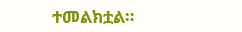ተመልክቷል።